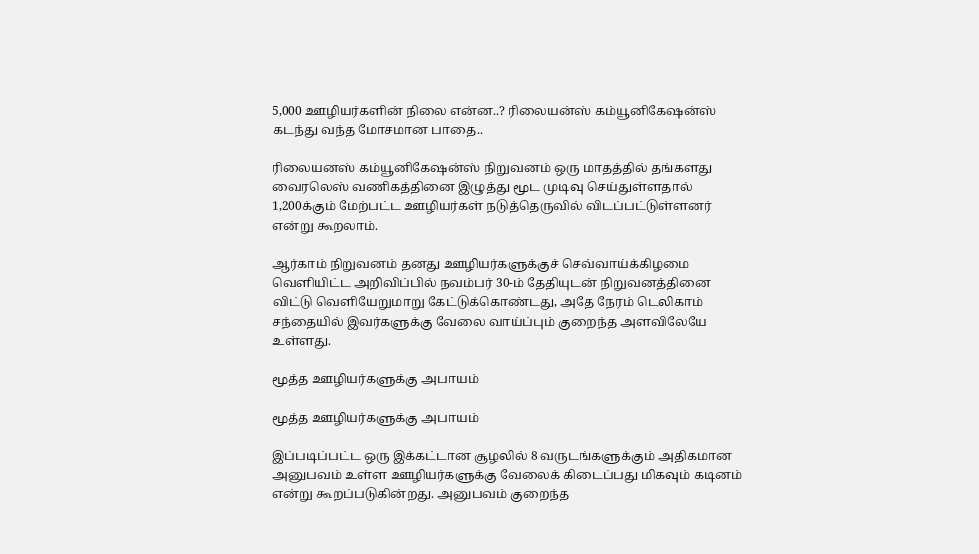5,000 ஊழியர்களின் நிலை என்ன..? ரிலையன்ஸ் கம்யூனிகேஷன்ஸ் கடந்து வந்த மோசமான பாதை..

ரிலையனஸ் கம்யூனிகேஷன்ஸ் நிறுவனம் ஒரு மாதத்தில் தங்களது வைரலெஸ் வணிகத்தினை இழுத்து மூட முடிவு செய்துள்ளதால் 1,200க்கும் மேற்பட்ட ஊழியர்கள் நடுத்தெருவில் விடப்பட்டுள்ளனர் என்று கூறலாம்.

ஆர்காம் நிறுவனம் தனது ஊழியர்களுக்குச் செவ்வாய்க்கிழமை வெளியிட்ட அறிவிப்பில் நவம்பர் 30-ம் தேதியுடன் நிறுவனத்தினை விட்டு வெளியேறுமாறு கேட்டுக்கொண்டது, அதே நேரம் டெலிகாம் சந்தையில் இவர்களுக்கு வேலை வாய்ப்பும் குறைந்த அளவிலேயே உள்ளது.

மூத்த ஊழியர்களுக்கு அபாயம்

மூத்த ஊழியர்களுக்கு அபாயம்

இப்படிப்பட்ட ஒரு இக்கட்டான சூழலில் 8 வருடங்களுக்கும் அதிகமான அனுபவம் உள்ள ஊழியர்களுக்கு வேலைக் கிடைப்பது மிகவும் கடினம் என்று கூறப்படுகின்றது. அனுபவம் குறைந்த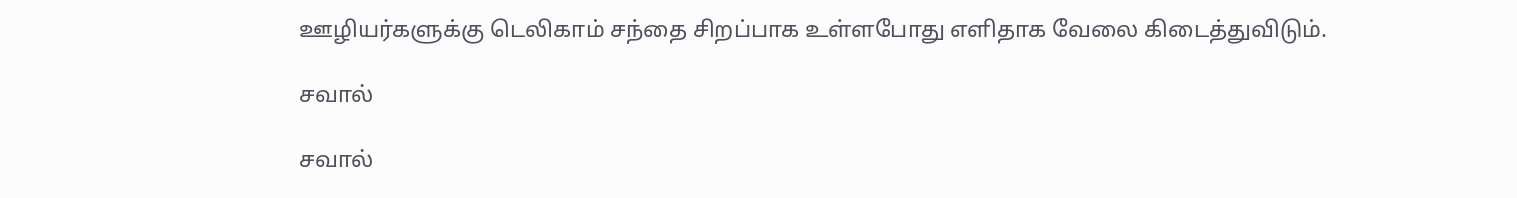ஊழியர்களுக்கு டெலிகாம் சந்தை சிறப்பாக உள்ளபோது எளிதாக வேலை கிடைத்துவிடும்.

சவால்

சவால்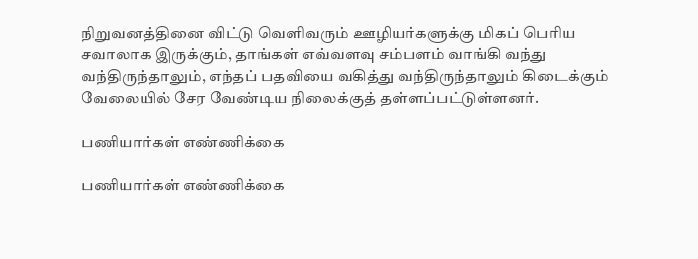நிறுவனத்தினை விட்டு வெளிவரும் ஊழியர்களுக்கு மிகப் பெரிய சவாலாக இருக்கும், தாங்கள் எவ்வளவு சம்பளம் வாங்கி வந்து வந்திருந்தாலும், எந்தப் பதவியை வகித்து வந்திருந்தாலும் கிடைக்கும் வேலையில் சேர வேண்டிய நிலைக்குத் தள்ளப்பட்டுள்ளனர்.

பணியார்கள் எண்ணிக்கை

பணியார்கள் எண்ணிக்கை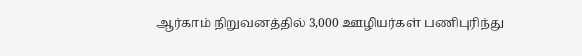ஆர்காம் நிறுவனத்தில் 3,000 ஊழியர்கள் பணிபுரிந்து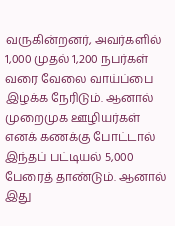வருகின்றனர், அவர்களில் 1,000 முதல் 1,200 நபர்கள் வரை வேலை வாய்ப்பை இழக்க நேரிடும். ஆனால் முறைமுக ஊழியர்கள் எனக் கணக்கு போட்டால் இந்தப் பட்டியல் 5,000 பேரைத் தாண்டும். ஆனால் இது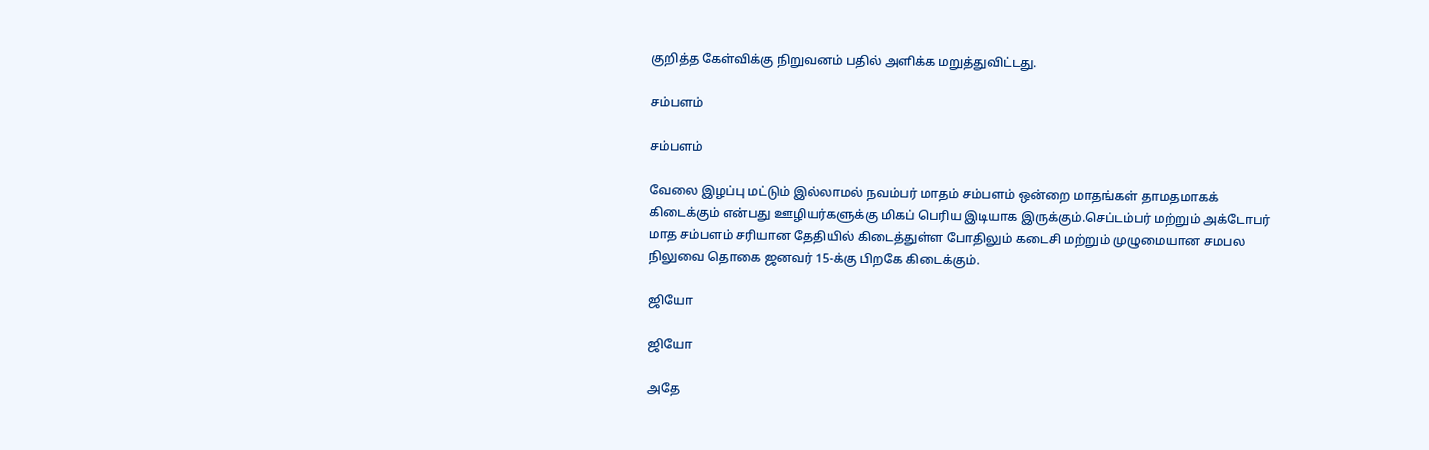குறித்த கேள்விக்கு நிறுவனம் பதில் அளிக்க மறுத்துவிட்டது.

சம்பளம்

சம்பளம்

வேலை இழப்பு மட்டும் இல்லாமல் நவம்பர் மாதம் சம்பளம் ஒன்றை மாதங்கள் தாமதமாகக் கிடைக்கும் என்பது ஊழியர்களுக்கு மிகப் பெரிய இடியாக இருக்கும்.செப்டம்பர் மற்றும் அக்டோபர் மாத சம்பளம் சரியான தேதியில் கிடைத்துள்ள போதிலும் கடைசி மற்றும் முழுமையான சமபல நிலுவை தொகை ஜனவர் 15-க்கு பிறகே கிடைக்கும்.

ஜியோ

ஜியோ

அதே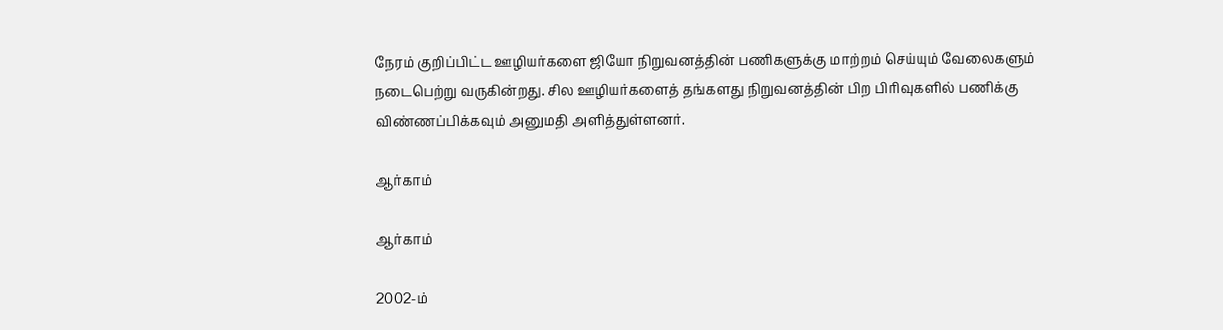நேரம் குறிப்பிட்ட ஊழியர்களை ஜியோ நிறுவனத்தின் பணிகளுக்கு மாற்றம் செய்யும் வேலைகளும் நடைபெற்று வருகின்றது. சில ஊழியர்களைத் தங்களது நிறுவனத்தின் பிற பிரிவுகளில் பணிக்கு விண்ணப்பிக்கவும் அனுமதி அளித்துள்ளனர்.

ஆர்காம்

ஆர்காம்

2002-ம்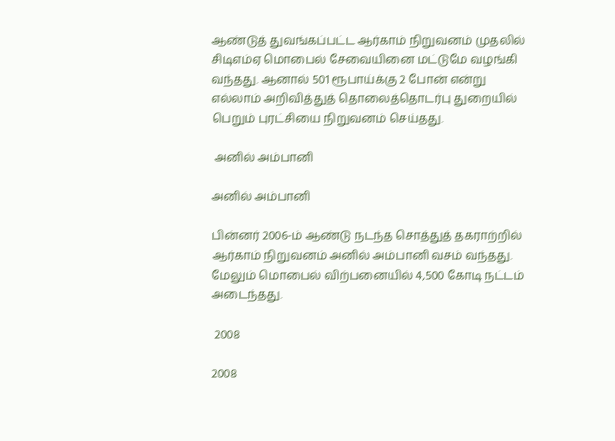ஆண்டுத் துவங்கப்பட்ட ஆர்காம் நிறுவனம் முதலில் சிடிஎம்ஏ மொபைல் சேவையினை மட்டுமே வழங்கி வந்தது. ஆனால் 501 ரூபாய்க்கு 2 போன் என்று எல்லாம் அறிவித்துத் தொலைத்தொடர்பு துறையில் பெறும் புரட்சியை நிறுவனம் செய்தது.

 அனில் அம்பானி

அனில் அம்பானி

பின்னர் 2006-ம் ஆண்டு நடந்த சொத்துத் தகராற்றில் ஆர்காம் நிறுவனம் அனில் அம்பானி வசம் வந்தது. மேலும் மொபைல் விற்பனையில் 4,500 கோடி நட்டம் அடைந்தது.

 2008

2008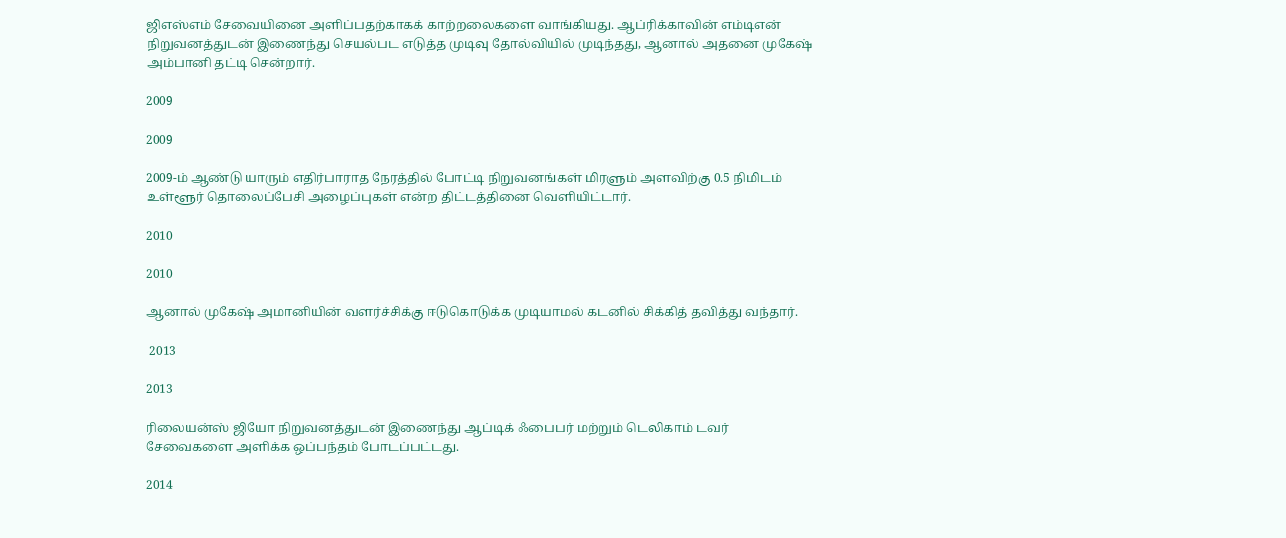ஜிஎஸ்எம் சேவையினை அளிப்பதற்காகக் காற்றலைகளை வாங்கியது. ஆப்ரிக்காவின் எம்டிஎன் நிறுவனத்துடன் இணைந்து செயல்பட எடுத்த முடிவு தோல்வியில் முடிந்தது, ஆனால் அதனை முகேஷ் அம்பானி தட்டி சென்றார்.

2009

2009

2009-ம் ஆண்டு யாரும் எதிர்பாராத நேரத்தில் போட்டி நிறுவனங்கள் மிரளும் அளவிற்கு 0.5 நிமிடம் உள்ளூர் தொலைப்பேசி அழைப்புகள் என்ற திட்டத்தினை வெளியிட்டார்.

2010

2010

ஆனால் முகேஷ் அமானியின் வளர்ச்சிக்கு ஈடுகொடுக்க முடியாமல் கடனில் சிக்கித் தவித்து வந்தார்.

 2013

2013

ரிலையன்ஸ் ஜியோ நிறுவனத்துடன் இணைந்து ஆப்டிக் ஃபைபர் மற்றும் டெலிகாம் டவர் சேவைகளை அளிக்க ஒப்பந்தம் போடப்பட்டது.

2014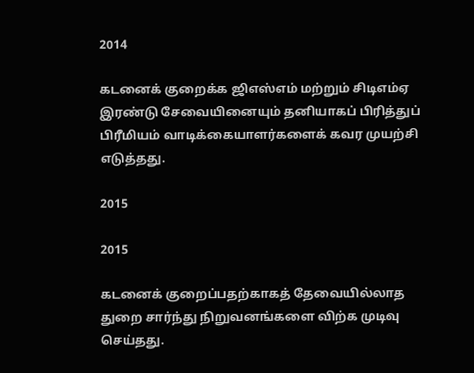2014

கடனைக் குறைக்க ஜிஎஸ்எம் மற்றும் சிடிஎம்ஏ இரண்டு சேவையினையும் தனியாகப் பிரித்துப் பிரீமியம் வாடிக்கையாளர்களைக் கவர முயற்சி எடுத்தது.

2015

2015

கடனைக் குறைப்பதற்காகத் தேவையில்லாத துறை சார்ந்து நிறுவனங்களை விற்க முடிவு செய்தது.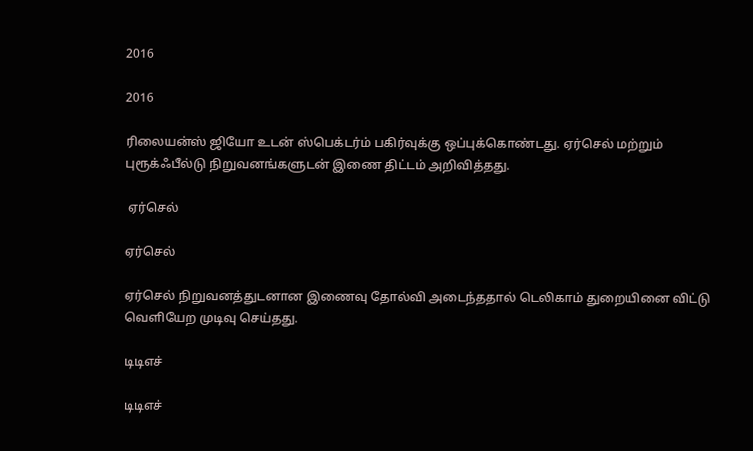2016

2016

ரிலையன்ஸ் ஜியோ உடன் ஸ்பெக்டர்ம் பகிர்வுக்கு ஒப்புக்கொண்டது. ஏர்செல் மற்றும் புரூக்ஃபீல்டு நிறுவனங்களுடன் இணை திட்டம் அறிவித்தது.

 ஏர்செல்

ஏர்செல்

ஏர்செல் நிறுவனத்துடனான இணைவு தோல்வி அடைந்ததால் டெலிகாம் துறையினை விட்டு வெளியேற முடிவு செய்தது.

டிடிஎச்

டிடிஎச்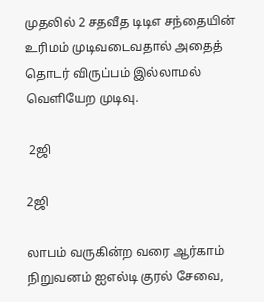முதலில் 2 சதவீத டிடிஎ சந்தையின் உரிமம் முடிவடைவதால் அதைத் தொடர் விருப்பம் இல்லாமல் வெளியேற முடிவு.

 2ஜி

2ஜி

லாபம் வருகின்ற வரை ஆர்காம் நிறுவனம் ஐஎல்டி குரல் சேவை,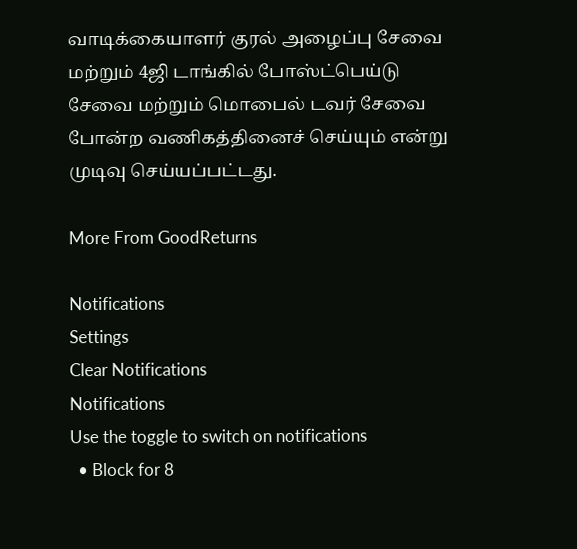வாடிக்கையாளர் குரல் அழைப்பு சேவை மற்றும் 4ஜி டாங்கில் போஸ்ட்பெய்டு சேவை மற்றும் மொபைல் டவர் சேவை போன்ற வணிகத்தினைச் செய்யும் என்று முடிவு செய்யப்பட்டது.

More From GoodReturns

Notifications
Settings
Clear Notifications
Notifications
Use the toggle to switch on notifications
  • Block for 8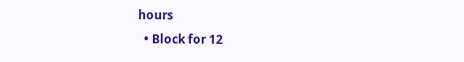hours
  • Block for 12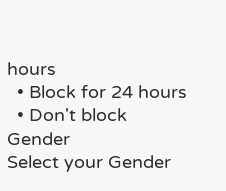hours
  • Block for 24 hours
  • Don't block
Gender
Select your Gender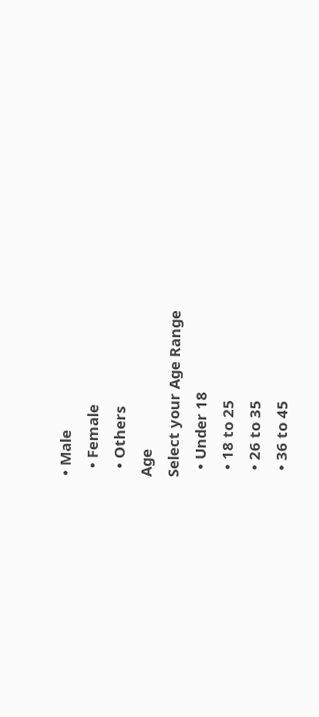• Male
  • Female
  • Others
Age
Select your Age Range
  • Under 18
  • 18 to 25
  • 26 to 35
  • 36 to 45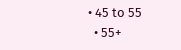• 45 to 55
  • 55+